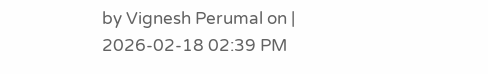by Vignesh Perumal on | 2026-02-18 02:39 PM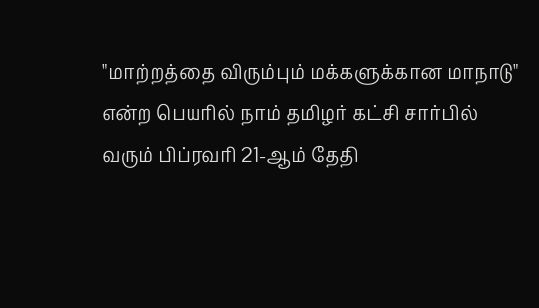"மாற்றத்தை விரும்பும் மக்களுக்கான மாநாடு" என்ற பெயரில் நாம் தமிழர் கட்சி சார்பில் வரும் பிப்ரவரி 21-ஆம் தேதி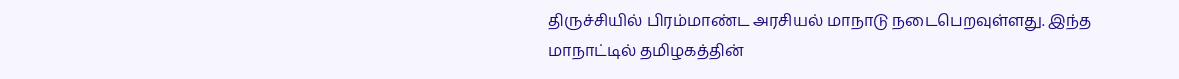திருச்சியில் பிரம்மாண்ட அரசியல் மாநாடு நடைபெறவுள்ளது. இந்த மாநாட்டில் தமிழகத்தின்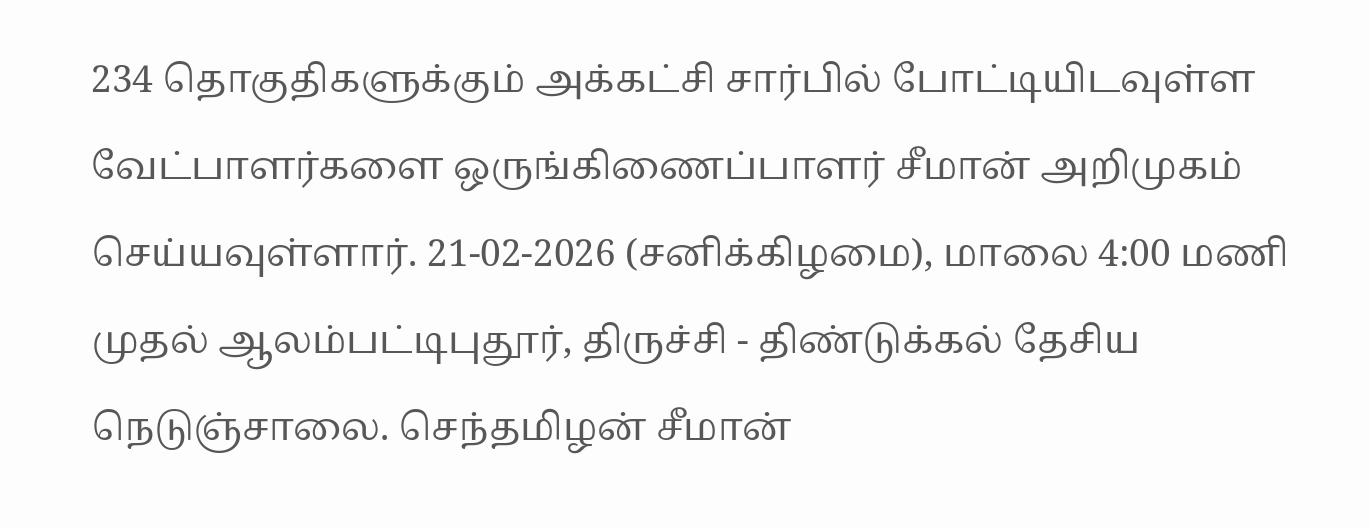234 தொகுதிகளுக்கும் அக்கட்சி சார்பில் போட்டியிடவுள்ள வேட்பாளர்களை ஒருங்கிணைப்பாளர் சீமான் அறிமுகம் செய்யவுள்ளார். 21-02-2026 (சனிக்கிழமை), மாலை 4:00 மணி முதல் ஆலம்பட்டிபுதூர், திருச்சி - திண்டுக்கல் தேசிய நெடுஞ்சாலை. செந்தமிழன் சீமான்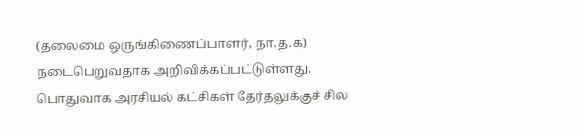(தலைமை ஒருங்கிணைப்பாளர், நா.த.க) நடைபெறுவதாக அறிவிக்கப்பட்டுள்ளது.
பொதுவாக அரசியல் கட்சிகள் தேர்தலுக்குச் சில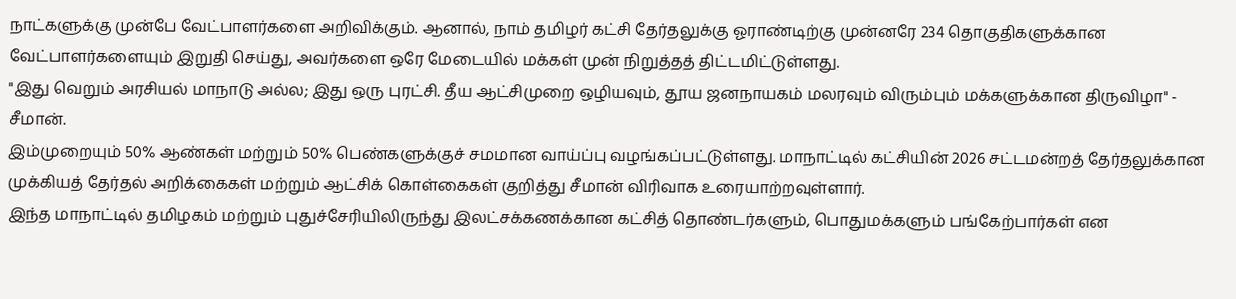நாட்களுக்கு முன்பே வேட்பாளர்களை அறிவிக்கும். ஆனால், நாம் தமிழர் கட்சி தேர்தலுக்கு ஓராண்டிற்கு முன்னரே 234 தொகுதிகளுக்கான வேட்பாளர்களையும் இறுதி செய்து, அவர்களை ஒரே மேடையில் மக்கள் முன் நிறுத்தத் திட்டமிட்டுள்ளது.
"இது வெறும் அரசியல் மாநாடு அல்ல; இது ஒரு புரட்சி. தீய ஆட்சிமுறை ஒழியவும், தூய ஜனநாயகம் மலரவும் விரும்பும் மக்களுக்கான திருவிழா" - சீமான்.
இம்முறையும் 50% ஆண்கள் மற்றும் 50% பெண்களுக்குச் சமமான வாய்ப்பு வழங்கப்பட்டுள்ளது. மாநாட்டில் கட்சியின் 2026 சட்டமன்றத் தேர்தலுக்கான முக்கியத் தேர்தல் அறிக்கைகள் மற்றும் ஆட்சிக் கொள்கைகள் குறித்து சீமான் விரிவாக உரையாற்றவுள்ளார்.
இந்த மாநாட்டில் தமிழகம் மற்றும் புதுச்சேரியிலிருந்து இலட்சக்கணக்கான கட்சித் தொண்டர்களும், பொதுமக்களும் பங்கேற்பார்கள் என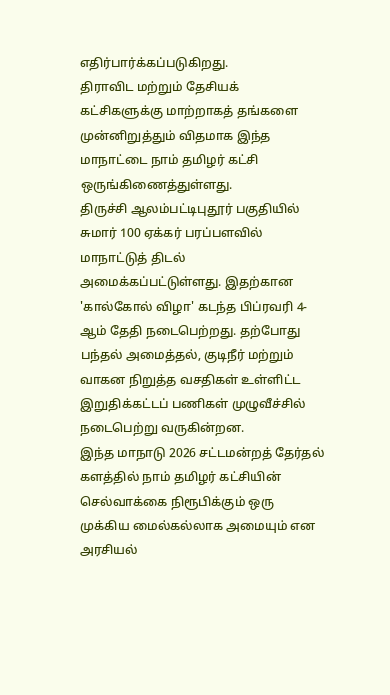எதிர்பார்க்கப்படுகிறது.
திராவிட மற்றும் தேசியக் கட்சிகளுக்கு மாற்றாகத் தங்களை முன்னிறுத்தும் விதமாக இந்த மாநாட்டை நாம் தமிழர் கட்சி ஒருங்கிணைத்துள்ளது.
திருச்சி ஆலம்பட்டிபுதூர் பகுதியில் சுமார் 100 ஏக்கர் பரப்பளவில் மாநாட்டுத் திடல் அமைக்கப்பட்டுள்ளது. இதற்கான 'கால்கோல் விழா' கடந்த பிப்ரவரி 4-ஆம் தேதி நடைபெற்றது. தற்போது பந்தல் அமைத்தல், குடிநீர் மற்றும் வாகன நிறுத்த வசதிகள் உள்ளிட்ட இறுதிக்கட்டப் பணிகள் முழுவீச்சில் நடைபெற்று வருகின்றன.
இந்த மாநாடு 2026 சட்டமன்றத் தேர்தல் களத்தில் நாம் தமிழர் கட்சியின் செல்வாக்கை நிரூபிக்கும் ஒரு முக்கிய மைல்கல்லாக அமையும் என அரசியல்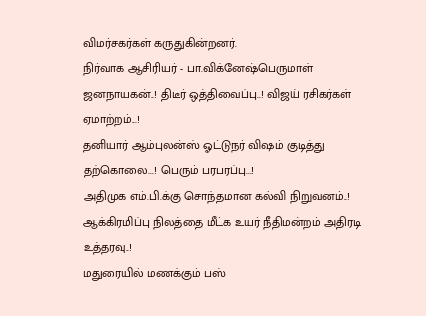விமர்சகர்கள் கருதுகின்றனர்.
நிர்வாக ஆசிரியர் - பா.விக்னேஷ்பெருமாள்
ஜனநாயகன்..! திடீர் ஒத்திவைப்பு..! விஜய் ரசிகர்கள் ஏமாற்றம்...!
தனியார் ஆம்புலன்ஸ் ஓட்டுநர் விஷம் குடித்து தற்கொலை...! பெரும் பரபரப்பு...!
அதிமுக எம்.பி.க்கு சொந்தமான கல்வி நிறுவனம்..! ஆக்கிரமிப்பு நிலத்தை மீட்க உயர் நீதிமன்றம் அதிரடி உத்தரவு..!
மதுரையில் மணக்கும் பஸ்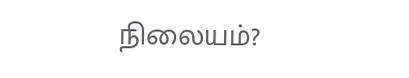நிலையம்?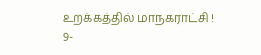உறக்கத்தில் மாநகராட்சி !
9-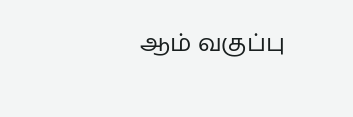ஆம் வகுப்பு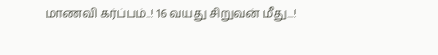மாணவி கர்ப்பம்..! 16 வயது சிறுவன் மீது...!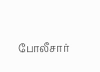போலீசார்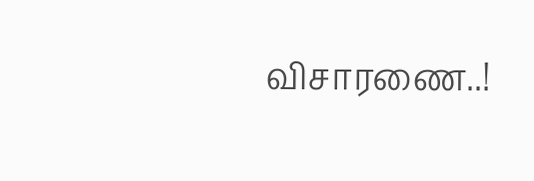விசாரணை..!